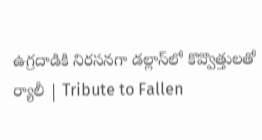ఉగ్రదాడికి నిరసనగా డల్లాస్‌లో కొవ్వొత్తులతో ర్యాలీ | Tribute to Fallen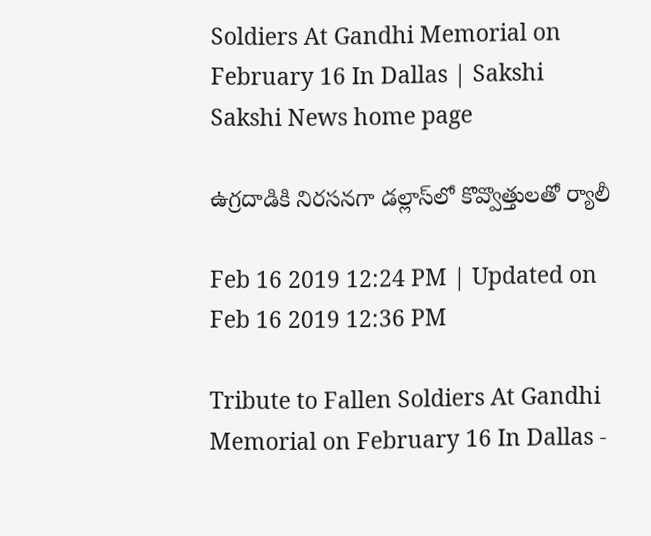Soldiers At Gandhi Memorial on February 16 In Dallas | Sakshi
Sakshi News home page

ఉగ్రదాడికి నిరసనగా డల్లాస్‌లో కొవ్వొత్తులతో ర్యాలీ

Feb 16 2019 12:24 PM | Updated on Feb 16 2019 12:36 PM

Tribute to Fallen Soldiers At Gandhi Memorial on February 16 In Dallas -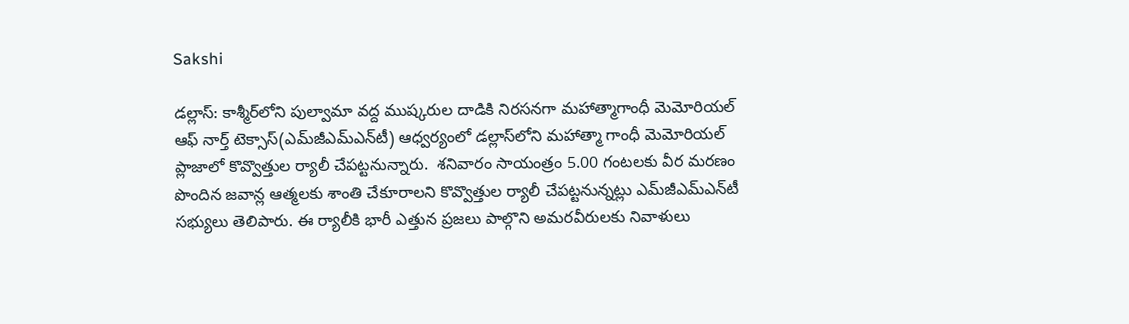Sakshi

డల్లాస్‌: కాశ్మీర్‌లోని పుల్వామా వద్ద ముష్కరుల దాడికి నిరసనగా మహాత్మాగాంధీ మెమోరియల్‌ ఆఫ్‌ నార్త్‌ టెక్సాస్‌(ఎమ్‌జీఎమ్‌ఎన్‌టీ) ఆధ్వర్యంలో డల్లాస్‌లోని మహాత్మా గాంధీ మెమోరియల్‌ ప్లాజాలో కొవ్వొత్తుల ర్యాలీ చేపట్టనున్నారు.  శనివారం సాయంత్రం 5.00 గంటలకు వీర మరణం పొందిన జవాన్ల ఆత్మలకు శాంతి చేకూరాలని కొవ్వొత్తుల ర్యాలీ చేపట్టనున్నట్లు ఎమ్‌జీఎమ్‌ఎన్‌టీ సభ్యులు తెలిపారు. ఈ ర్యాలీకి భారీ ఎత్తున ప్రజలు పాల్గొని అమరవీరులకు నివాళులు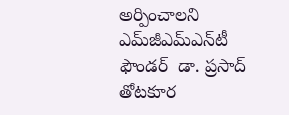అర్పించాలని ఎమ్‌జీఎమ్‌ఎన్‌టీ ఫౌండర్‌  డా. ప్రసాద్ తోటకూర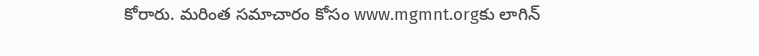కోరారు. మరింత సమాచారం కోసం www.mgmnt.orgకు లాగిన్‌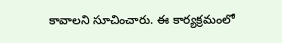కావాలని సూచించారు. ఈ కార్యక్రమంలో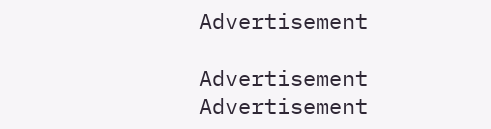Advertisement

Advertisement
Advertisement